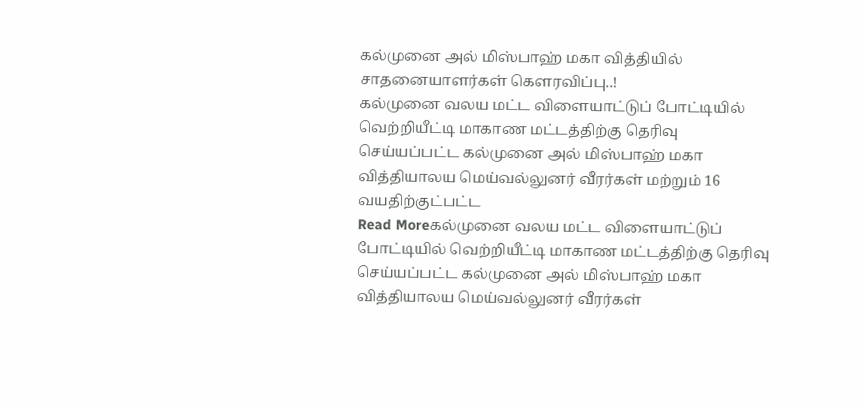கல்முனை அல் மிஸ்பாஹ் மகா வித்தியில் சாதனையாளர்கள் கெளரவிப்பு..!
கல்முனை வலய மட்ட விளையாட்டுப் போட்டியில் வெற்றியீட்டி மாகாண மட்டத்திற்கு தெரிவு செய்யப்பட்ட கல்முனை அல் மிஸ்பாஹ் மகா வித்தியாலய மெய்வல்லுனர் வீரர்கள் மற்றும் 16 வயதிற்குட்பட்ட
Read Moreகல்முனை வலய மட்ட விளையாட்டுப் போட்டியில் வெற்றியீட்டி மாகாண மட்டத்திற்கு தெரிவு செய்யப்பட்ட கல்முனை அல் மிஸ்பாஹ் மகா வித்தியாலய மெய்வல்லுனர் வீரர்கள்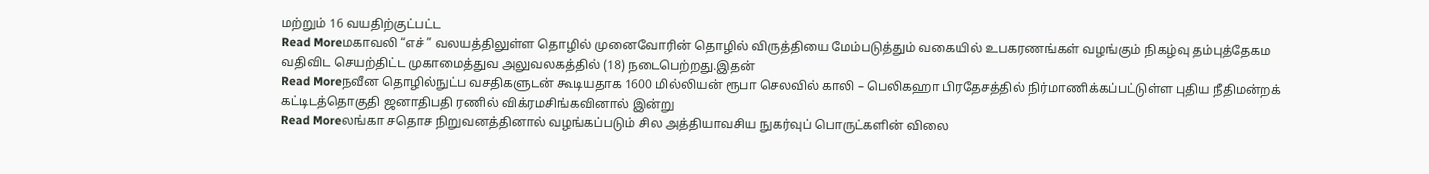மற்றும் 16 வயதிற்குட்பட்ட
Read Moreமகாவலி “எச் ” வலயத்திலுள்ள தொழில் முனைவோரின் தொழில் விருத்தியை மேம்படுத்தும் வகையில் உபகரணங்கள் வழங்கும் நிகழ்வு தம்புத்தேகம வதிவிட செயற்திட்ட முகாமைத்துவ அலுவலகத்தில் (18) நடைபெற்றது.இதன்
Read Moreநவீன தொழில்நுட்ப வசதிகளுடன் கூடியதாக 1600 மில்லியன் ரூபா செலவில் காலி – பெலிகஹா பிரதேசத்தில் நிர்மாணிக்கப்பட்டுள்ள புதிய நீதிமன்றக் கட்டிடத்தொகுதி ஜனாதிபதி ரணில் விக்ரமசிங்கவினால் இன்று
Read Moreலங்கா சதொச நிறுவனத்தினால் வழங்கப்படும் சில அத்தியாவசிய நுகர்வுப் பொருட்களின் விலை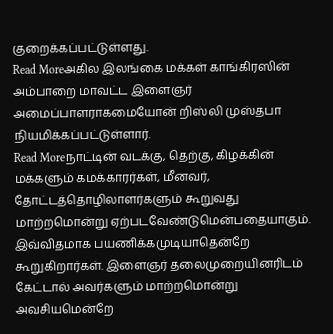குறைக்கப்பட்டுள்ளது.
Read Moreஅகில இலங்கை மக்கள் காங்கிரஸின் அம்பாறை மாவட்ட இளைஞர் அமைப்பாளராகமையோன் றிஸ்லி முஸ்தபா நியமிக்கப்பட்டுள்ளார்.
Read Moreநாட்டின் வடக்கு, தெற்கு, கிழக்கின் மக்களும் கமக்காரர்கள், மீனவர், தோட்டத்தொழிலாளர்களும் கூறுவது மாற்றமொன்று ஏற்படவேண்டுமென்பதையாகும். இவ்விதமாக பயணிக்கமுடியாதென்றே கூறுகிறார்கள். இளைஞர் தலைமுறையினரிடம் கேட்டால் அவர்களும் மாற்றமொன்று அவசியமென்றே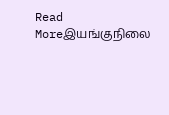Read Moreஇயங்குநிலை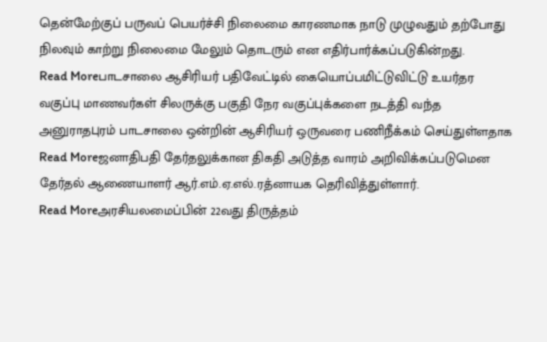தென்மேற்குப் பருவப் பெயர்ச்சி நிலைமை காரணமாக நாடு முழுவதும் தற்போது நிலவும் காற்று நிலைமை மேலும் தொடரும் என எதிர்பார்க்கப்படுகின்றது.
Read Moreபாடசாலை ஆசிரியர் பதிவேட்டில் கையொப்பமிட்டுவிட்டு உயர்தர வகுப்பு மாணவர்கள் சிலருக்கு பகுதி நேர வகுப்புக்களை நடத்தி வந்த அனுராதபுரம் பாடசாலை ஒன்றின் ஆசிரியர் ஒருவரை பணிநீக்கம் செய்துள்ளதாக
Read Moreஜனாதிபதி தேர்தலுக்கான திகதி அடுத்த வாரம் அறிவிக்கப்படுமென தேர்தல் ஆணையாளர் ஆர்.எம்.ஏ.எல்.ரத்னாயக தெரிவித்துள்ளார்.
Read Moreஅரசியலமைப்பின் 22வது திருத்தம்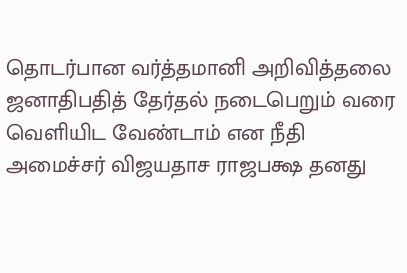தொடர்பான வர்த்தமானி அறிவித்தலை ஜனாதிபதித் தேர்தல் நடைபெறும் வரை வெளியிட வேண்டாம் என நீதி அமைச்சர் விஜயதாச ராஜபக்ஷ தனது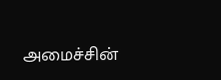அமைச்சின்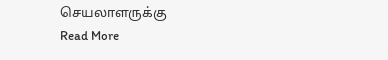செயலாளருக்கு
Read More